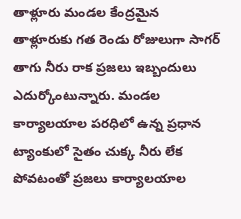తాళ్లూరు మండల కేంద్రమైన తాళ్లూరుకు గత రెండు రోజులుగా సాగర్ తాగు నీరు రాక ప్రజలు ఇబ్బందులు ఎదుర్కోంటున్నారు. మండల కార్యాలయాల పరధిలో ఉన్న ప్రధాన ట్యాంకులో సైతం చుక్క నీరు లేక పోవటంతో ప్రజలు కార్యాలయాల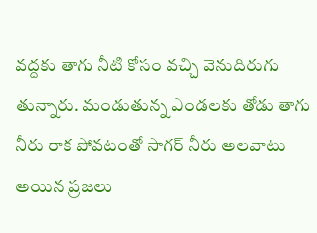వద్దకు తాగు నీటి కోసం వచ్చి వెనుదిరుగు తున్నారు. మండుతున్న ఎండలకు తోడు తాగు నీరు రాక పోవటంతో సాగర్ నీరు అలవాటు అయిన ప్రజలు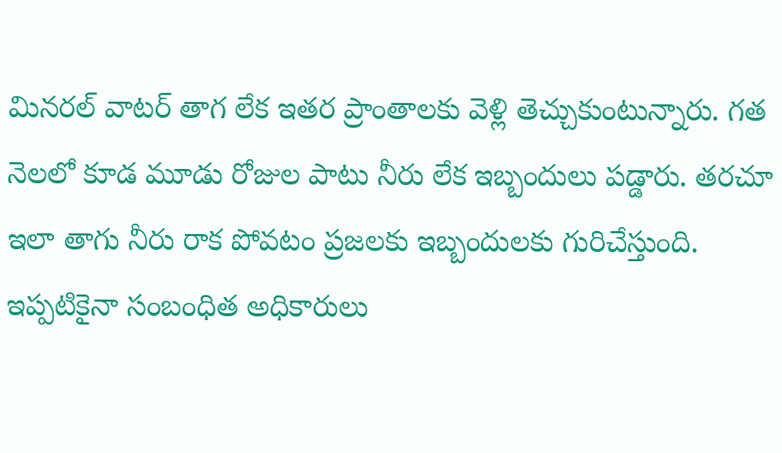మినరల్ వాటర్ తాగ లేక ఇతర ప్రాంతాలకు వెళ్లి తెచ్చుకుంటున్నారు. గత నెలలో కూడ మూడు రోజుల పాటు నీరు లేక ఇబ్బందులు పడ్డారు. తరచూ ఇలా తాగు నీరు రాక పోవటం ప్రజలకు ఇబ్బందులకు గురిచేస్తుంది. ఇప్పటికైనా సంబంధిత అధికారులు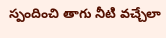స్పందించి తాగు నీటి వచ్చేలా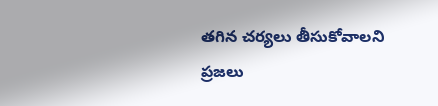తగిన చర్యలు తీసుకోవాలని ప్రజలు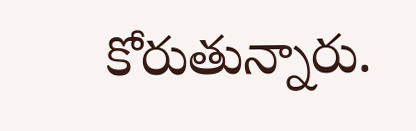కోరుతున్నారు.